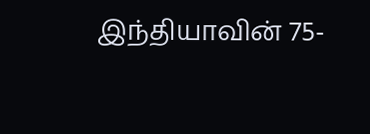இந்தியாவின் 75-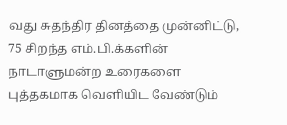வது சுதந்திர தினத்தை முன்னிட்டு, 75 சிறந்த எம்.பி.க்களின் நாடாளுமன்ற உரைகளை புத்தகமாக வெளியிட வேண்டும்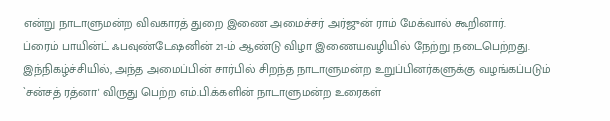என்று நாடாளுமன்ற விவகாரத் துறை இணை அமைச்சர் அர்ஜுன் ராம் மேக்வால் கூறினார்.
ப்ரைம் பாயின்ட் ஃபவுண்டேஷனின் 21-ம் ஆண்டு விழா இணையவழியில் நேற்று நடைபெற்றது. இந்நிகழ்ச்சியில், அந்த அமைப்பின் சார்பில் சிறந்த நாடாளுமன்ற உறுப்பினர்களுக்கு வழங்கப்படும் `சன்சத் ரத்னா' விருது பெற்ற எம்.பி.க்களின் நாடாளுமன்ற உரைகள்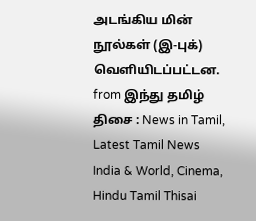அடங்கிய மின் நூல்கள் (இ-புக்) வெளியிடப்பட்டன.
from இந்து தமிழ் திசை : News in Tamil, Latest Tamil News India & World, Cinema, Hindu Tamil Thisai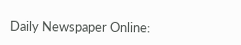Daily Newspaper Online: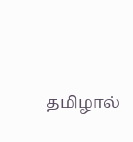தமிழால்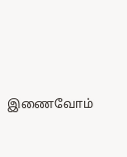இணைவோம்